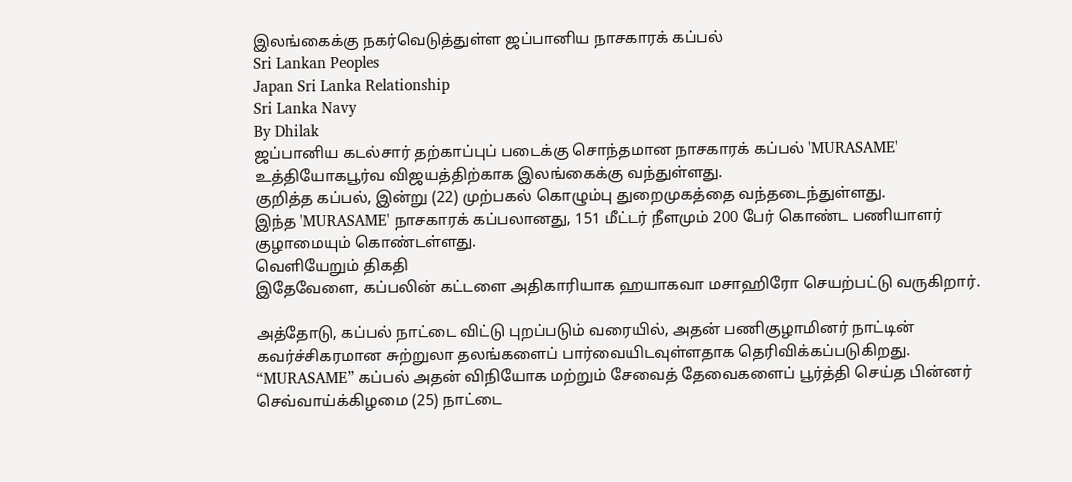இலங்கைக்கு நகர்வெடுத்துள்ள ஜப்பானிய நாசகாரக் கப்பல்
Sri Lankan Peoples
Japan Sri Lanka Relationship
Sri Lanka Navy
By Dhilak
ஜப்பானிய கடல்சார் தற்காப்புப் படைக்கு சொந்தமான நாசகாரக் கப்பல் 'MURASAME' உத்தியோகபூர்வ விஜயத்திற்காக இலங்கைக்கு வந்துள்ளது.
குறித்த கப்பல், இன்று (22) முற்பகல் கொழும்பு துறைமுகத்தை வந்தடைந்துள்ளது.
இந்த 'MURASAME' நாசகாரக் கப்பலானது, 151 மீட்டர் நீளமும் 200 பேர் கொண்ட பணியாளர் குழாமையும் கொண்டள்ளது.
வெளியேறும் திகதி
இதேவேளை, கப்பலின் கட்டளை அதிகாரியாக ஹயாகவா மசாஹிரோ செயற்பட்டு வருகிறார்.

அத்தோடு, கப்பல் நாட்டை விட்டு புறப்படும் வரையில், அதன் பணிகுழாமினர் நாட்டின் கவர்ச்சிகரமான சுற்றுலா தலங்களைப் பார்வையிடவுள்ளதாக தெரிவிக்கப்படுகிறது.
“MURASAME” கப்பல் அதன் விநியோக மற்றும் சேவைத் தேவைகளைப் பூர்த்தி செய்த பின்னர் செவ்வாய்க்கிழமை (25) நாட்டை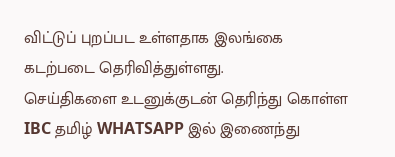விட்டுப் புறப்பட உள்ளதாக இலங்கை கடற்படை தெரிவித்துள்ளது.
செய்திகளை உடனுக்குடன் தெரிந்து கொள்ள IBC தமிழ் WHATSAPP இல் இணைந்து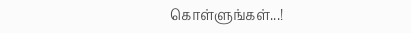கொள்ளுங்கள்...!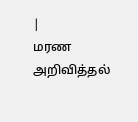|
மரண அறிவித்தல்